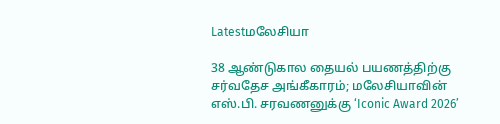Latestமலேசியா

38 ஆண்டுகால தையல் பயணத்திற்கு சர்வதேச அங்கீகாரம்; மலேசியாவின் எஸ்.பி. சரவணனுக்கு ‘Iconic Award 2026’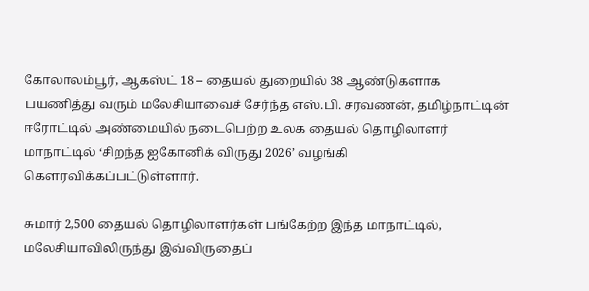கோலாலம்பூர், ஆகஸ்ட் 18 – தையல் துறையில் 38 ஆண்டுகளாக பயணித்து வரும் மலேசியாவைச் சேர்ந்த எஸ்.பி. சரவணன், தமிழ்நாட்டின் ஈரோட்டில் அண்மையில் நடைபெற்ற உலக தையல் தொழிலாளர் மாநாட்டில் ‘சிறந்த ஐகோனிக் விருது 2026’ வழங்கி கௌரவிக்கப்பட்டுள்ளார்.

சுமார் 2,500 தையல் தொழிலாளர்கள் பங்கேற்ற இந்த மாநாட்டில், மலேசியாவிலிருந்து இவ்விருதைப்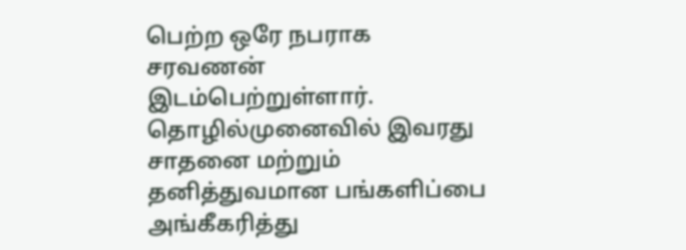பெற்ற ஒரே நபராக சரவணன் இடம்பெற்றுள்ளார். தொழில்முனைவில் இவரது சாதனை மற்றும் தனித்துவமான பங்களிப்பை அங்கீகரித்து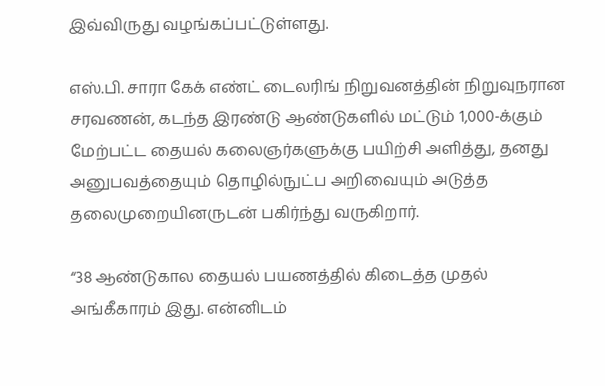இவ்விருது வழங்கப்பட்டுள்ளது.

எஸ்.பி. சாரா கேக் எண்ட் டைலரிங் நிறுவனத்தின் நிறுவுநரான சரவணன், கடந்த இரண்டு ஆண்டுகளில் மட்டும் 1,000-க்கும் மேற்பட்ட தையல் கலைஞர்களுக்கு பயிற்சி அளித்து, தனது அனுபவத்தையும் தொழில்நுட்ப அறிவையும் அடுத்த தலைமுறையினருடன் பகிர்ந்து வருகிறார்.

“38 ஆண்டுகால தையல் பயணத்தில் கிடைத்த முதல் அங்கீகாரம் இது. என்னிடம்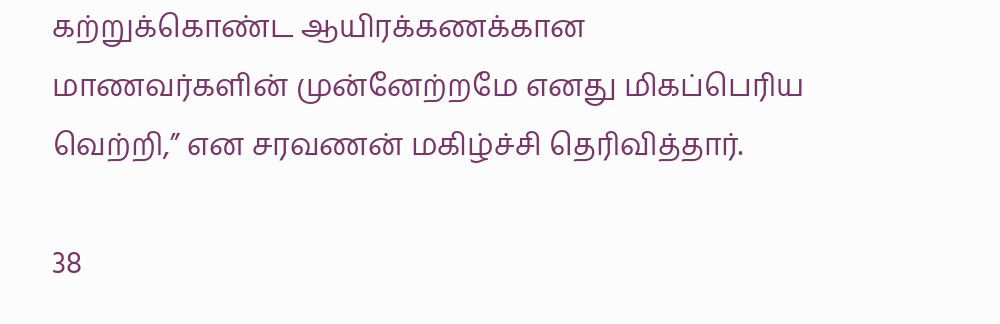கற்றுக்கொண்ட ஆயிரக்கணக்கான மாணவர்களின் முன்னேற்றமே எனது மிகப்பெரிய வெற்றி,” என சரவணன் மகிழ்ச்சி தெரிவித்தார்.

38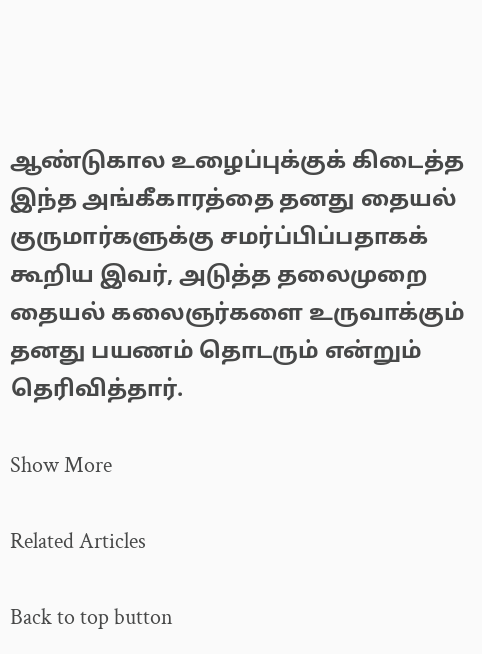ஆண்டுகால உழைப்புக்குக் கிடைத்த இந்த அங்கீகாரத்தை தனது தையல் குருமார்களுக்கு சமர்ப்பிப்பதாகக் கூறிய இவர், அடுத்த தலைமுறை தையல் கலைஞர்களை உருவாக்கும் தனது பயணம் தொடரும் என்றும் தெரிவித்தார்.

Show More

Related Articles

Back to top button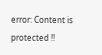error: Content is protected !!